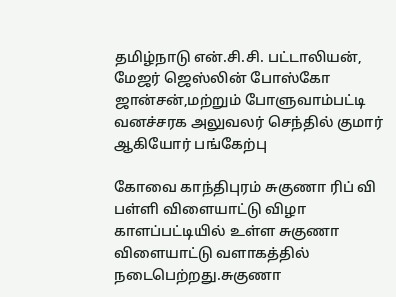தமிழ்நாடு என்.சி.சி. பட்டாலியன், மேஜர் ஜெஸ்லின் போஸ்கோ ஜான்சன்,மற்றும் போளுவாம்பட்டி வனச்சரக அலுவலர் செந்தில் குமார் ஆகியோர் பங்கேற்பு

கோவை காந்திபுரம் சுகுணா ரிப் வி பள்ளி விளையாட்டு விழா காளப்பட்டியில் உள்ள சுகுணா விளையாட்டு வளாகத்தில் நடைபெற்றது.சுகுணா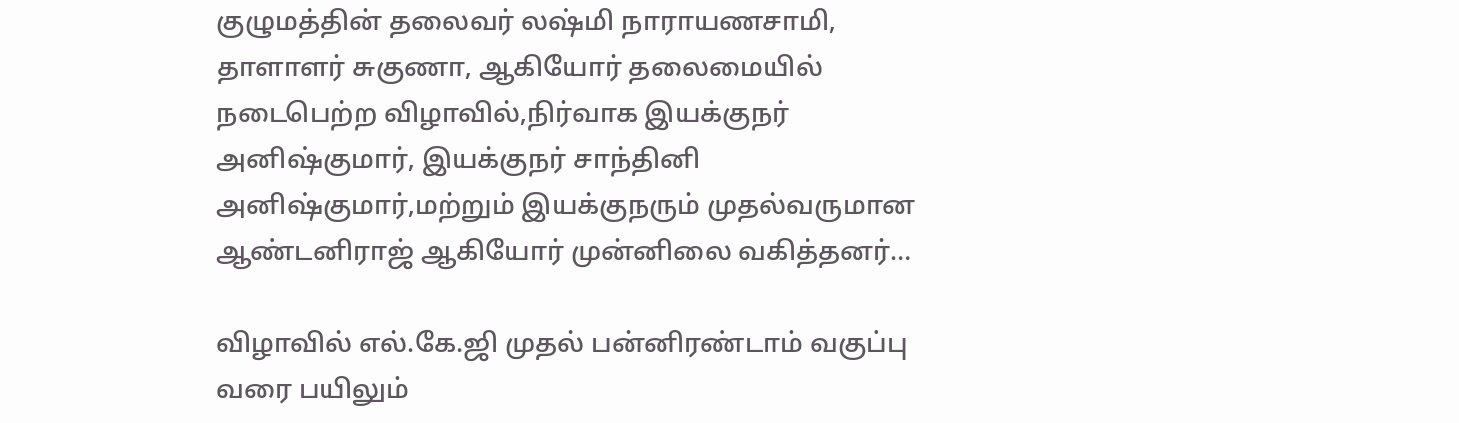குழுமத்தின் தலைவர் லஷ்மி நாராயணசாமி, தாளாளர் சுகுணா, ஆகியோர் தலைமையில் நடைபெற்ற விழாவில்,நிர்வாக இயக்குநர் அனிஷ்குமார், இயக்குநர் சாந்தினி அனிஷ்குமார்,மற்றும் இயக்குநரும் முதல்வருமான ஆண்டனிராஜ் ஆகியோர் முன்னிலை வகித்தனர்…

விழாவில் எல்.கே.ஜி முதல் பன்னிரண்டாம் வகுப்பு வரை பயிலும்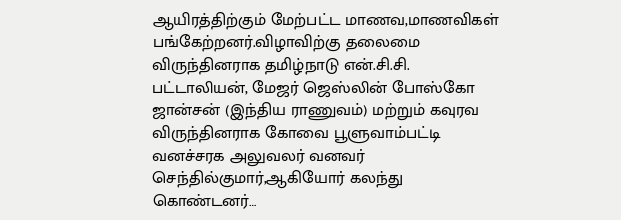ஆயிரத்திற்கும் மேற்பட்ட மாணவ,மாணவிகள் பங்கேற்றனர்.விழாவிற்கு தலைமை விருந்தினராக தமிழ்நாடு என்.சி.சி. பட்டாலியன், மேஜர் ஜெஸ்லின் போஸ்கோ ஜான்சன் (இந்திய ராணுவம்) மற்றும் கவுரவ விருந்தினராக கோவை பூளுவாம்பட்டி வனச்சரக அலுவலர் வனவர் செந்தில்குமார்,ஆகியோர் கலந்து கொண்டனர்…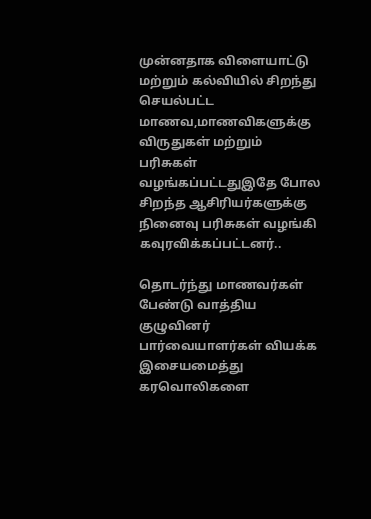முன்னதாக விளையாட்டு மற்றும் கல்வியில் சிறந்து செயல்பட்ட மாணவ,மாணவிகளுக்கு விருதுகள் மற்றும் பரிசுகள் வழங்கப்பட்டதுஇதே போல சிறந்த ஆசிரியர்களுக்கு நினைவு பரிசுகள் வழங்கி கவுரவிக்கப்பட்டனர்..

தொடர்ந்து மாணவர்கள் பேண்டு வாத்திய குழுவினர் பார்வையாளர்கள் வியக்க இசையமைத்து கரவொலிகளை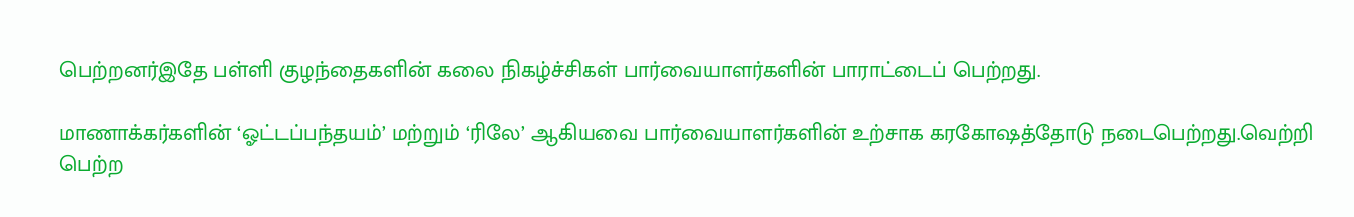பெற்றனர்இதே பள்ளி குழந்தைகளின் கலை நிகழ்ச்சிகள் பார்வையாளர்களின் பாராட்டைப் பெற்றது.

மாணாக்கர்களின் ‘ஓட்டப்பந்தயம்’ மற்றும் ‘ரிலே’ ஆகியவை பார்வையாளர்களின் உற்சாக கரகோஷத்தோடு நடைபெற்றது.வெற்றி பெற்ற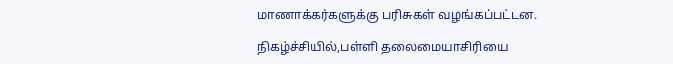மாணாக்கர்களுக்கு பரிசுகள் வழங்கப்பட்டன.

நிகழ்ச்சியில்,பள்ளி தலைமையாசிரியை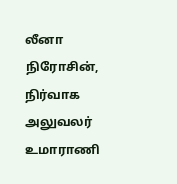லீனா நிரோசின், நிர்வாக அலுவலர் உமாராணி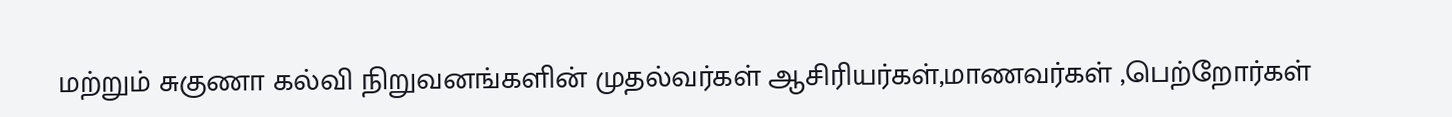மற்றும் சுகுணா கல்வி நிறுவனங்களின் முதல்வர்கள் ஆசிரியர்கள்,மாணவர்கள் ,பெற்றோர்கள்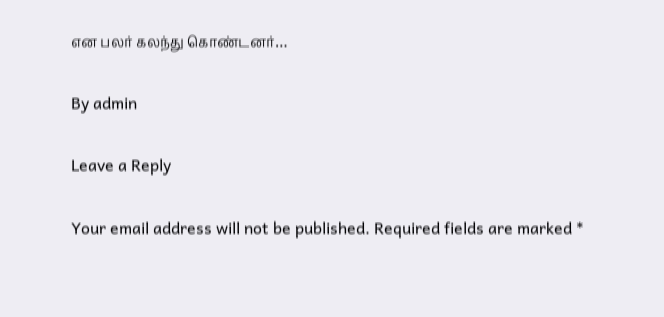என பலர் கலந்து கொண்டனர்…

By admin

Leave a Reply

Your email address will not be published. Required fields are marked *